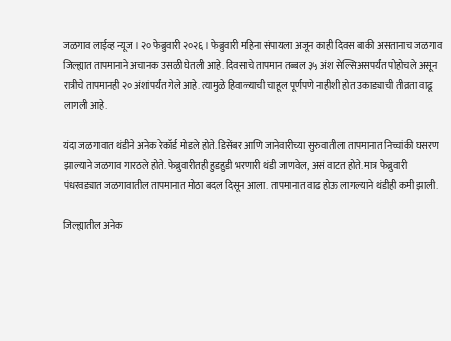जळगाव लाईव्ह न्यूज । २० फेब्रुवारी २०२६ । फेब्रुवारी महिना संपायला अजून काही दिवस बाकी असतानाच जळगाव जिल्ह्यात तापमानाने अचानक उसळी घेतली आहे. दिवसाचे तापमान तब्बल ३५ अंश सेल्सिअसपर्यंत पोहोचले असून रात्रीचे तापमानही २० अंशांपर्यंत गेले आहे. त्यामुळे हिवाळ्याची चाहूल पूर्णपणे नाहीशी होत उकाड्याची तीव्रता वाढू लागली आहे.

यंदा जळगावात थंडीने अनेक रेकॉर्ड मोडले होते. डिसेंबर आणि जानेवारीच्या सुरुवातीला तापमानात निच्चांकी घसरण झाल्याने जळगाव गारठले होते. फेब्रुवारीतही हुडहुडी भरणारी थंडी जाणवेल, असं वाटत होते. मात्र फेब्रुवारी पंधरवड्यात जळगावातील तापमानात मोठा बदल दिसून आला. तापमानात वाढ होऊ लागल्याने थंडीही कमी झाली.

जिल्ह्यातील अनेक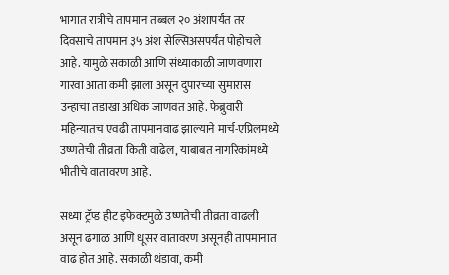भागात रात्रीचे तापमान तब्बल २० अंशापर्यंत तर दिवसाचे तापमान ३५ अंश सेल्सिअसपर्यंत पोहोचले आहे. यामुळे सकाळी आणि संध्याकाळी जाणवणारा गारवा आता कमी झाला असून दुपारच्या सुमारास उन्हाचा तडाखा अधिक जाणवत आहे. फेब्रुवारी महिन्यातच एवढी तापमानवाढ झाल्याने मार्च-एप्रिलमध्ये उष्णतेची तीव्रता किती वाढेल, याबाबत नागरिकांमध्ये भीतीचे वातावरण आहे.

सध्या ट्रॅप्ड हीट इफेक्टमुळे उष्णतेची तीव्रता वाढली असून ढगाळ आणि धूसर वातावरण असूनही तापमानात वाढ होत आहे. सकाळी थंडावा, कमी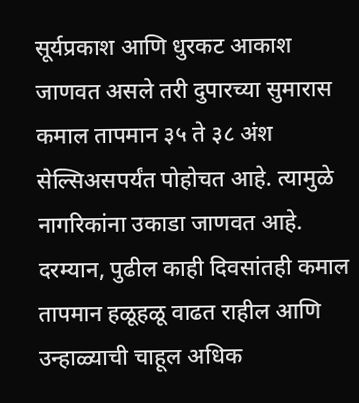सूर्यप्रकाश आणि धुरकट आकाश जाणवत असले तरी दुपारच्या सुमारास कमाल तापमान ३५ ते ३८ अंश सेल्सिअसपर्यंत पोहोचत आहे. त्यामुळे नागरिकांना उकाडा जाणवत आहे.
दरम्यान, पुढील काही दिवसांतही कमाल तापमान हळूहळू वाढत राहील आणि उन्हाळ्याची चाहूल अधिक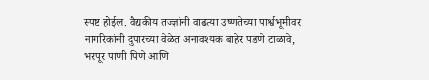स्पष्ट होईल. वैद्यकीय तज्ज्ञांनी वाढत्या उष्णतेच्या पार्श्वभूमीवर नागरिकांनी दुपारच्या वेळेत अनावश्यक बाहेर पडणे टाळावे, भरपूर पाणी पिणे आणि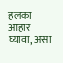हलका आहार घ्यावा, असा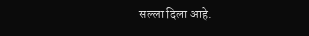सल्ला दिला आहे.